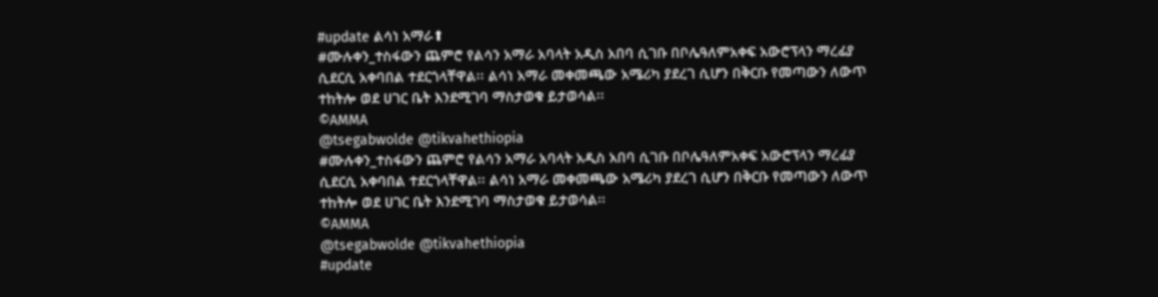#update ልሳነ አማራ⬆
#ሙሉቀን_ተስፋውን ጨምሮ የልሳን አማራ አባላት አዲስ አበባ ሲገቡ በቦሌዓለምአቀፍ አውሮፕላን ማረፊያ ሲደርሲ አቀባበል ተደርጎላቸዋል፡፡ ልሳነ አማራ መቀመጫው አሜሪካ ያደረገ ሲሆን በቅርቡ የመጣውን ለውጥ ተከትሎ ወደ ሀገር ቤት እንደሚገባ ማስታወቁ ይታወሳል፡፡
©AMMA
@tsegabwolde @tikvahethiopia
#ሙሉቀን_ተስፋውን ጨምሮ የልሳን አማራ አባላት አዲስ አበባ ሲገቡ በቦሌዓለምአቀፍ አውሮፕላን ማረፊያ ሲደርሲ አቀባበል ተደርጎላቸዋል፡፡ ልሳነ አማራ መቀመጫው አሜሪካ ያደረገ ሲሆን በቅርቡ የመጣውን ለውጥ ተከትሎ ወደ ሀገር ቤት እንደሚገባ ማስታወቁ ይታወሳል፡፡
©AMMA
@tsegabwolde @tikvahethiopia
#update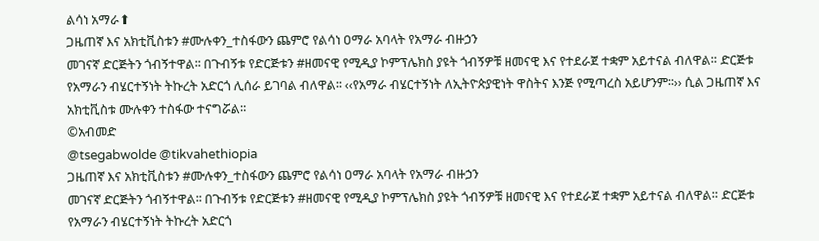ልሳነ አማራ⬆
ጋዜጠኛ እና አክቲቪስቱን #ሙሉቀን_ተስፋውን ጨምሮ የልሳነ ዐማራ አባላት የአማራ ብዙኃን
መገናኛ ድርጅትን ጎብኝተዋል፡፡ በጉብኝቱ የድርጅቱን #ዘመናዊ የሚዲያ ኮምፕሌክስ ያዩት ጎብኝዎቹ ዘመናዊ እና የተደራጀ ተቋም አይተናል ብለዋል። ድርጅቱ የአማራን ብሄርተኝነት ትኩረት አድርጎ ሊሰራ ይገባል ብለዋል፡፡ ‹‹የአማራ ብሄርተኝነት ለኢትዮጵያዊነት ዋስትና እንጅ የሚጣረስ አይሆንም፡፡›› ሲል ጋዜጠኛ እና አክቲቪስቱ ሙሉቀን ተስፋው ተናግሯል።
©አብመድ
@tsegabwolde @tikvahethiopia
ጋዜጠኛ እና አክቲቪስቱን #ሙሉቀን_ተስፋውን ጨምሮ የልሳነ ዐማራ አባላት የአማራ ብዙኃን
መገናኛ ድርጅትን ጎብኝተዋል፡፡ በጉብኝቱ የድርጅቱን #ዘመናዊ የሚዲያ ኮምፕሌክስ ያዩት ጎብኝዎቹ ዘመናዊ እና የተደራጀ ተቋም አይተናል ብለዋል። ድርጅቱ የአማራን ብሄርተኝነት ትኩረት አድርጎ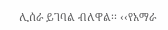ሊሰራ ይገባል ብለዋል፡፡ ‹‹የአማራ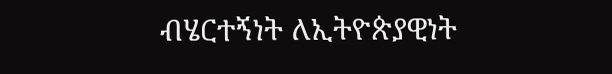ብሄርተኝነት ለኢትዮጵያዊነት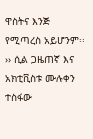ዋስትና እንጅ የሚጣረስ አይሆንም፡፡›› ሲል ጋዜጠኛ እና አክቲቪስቱ ሙሉቀን ተስፋው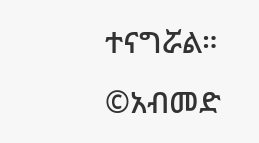ተናግሯል።
©አብመድ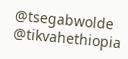@tsegabwolde @tikvahethiopia